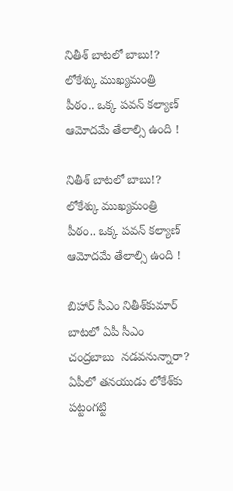నితీశ్ బాట‌‌లో బాబు!? లోకేశ్కు ముఖ్యమంత్రి పీఠం.. ఒక్క పవన్ కల్యాణ్ ఆమోదమే తేలాల్సి ఉంది !

నితీశ్ బాట‌‌లో బాబు!? లోకేశ్కు ముఖ్యమంత్రి పీఠం.. ఒక్క పవన్ కల్యాణ్ ఆమోదమే తేలాల్సి ఉంది !

బిహార్ సీఎం నితీశ్‌‌కుమార్ బాటలో ఏపీ సీఎం చంద్రబాబు  నడవనున్నారా? ఏపీలో తనయుడు లోకేశ్‌‌కు పట్టంగట్టి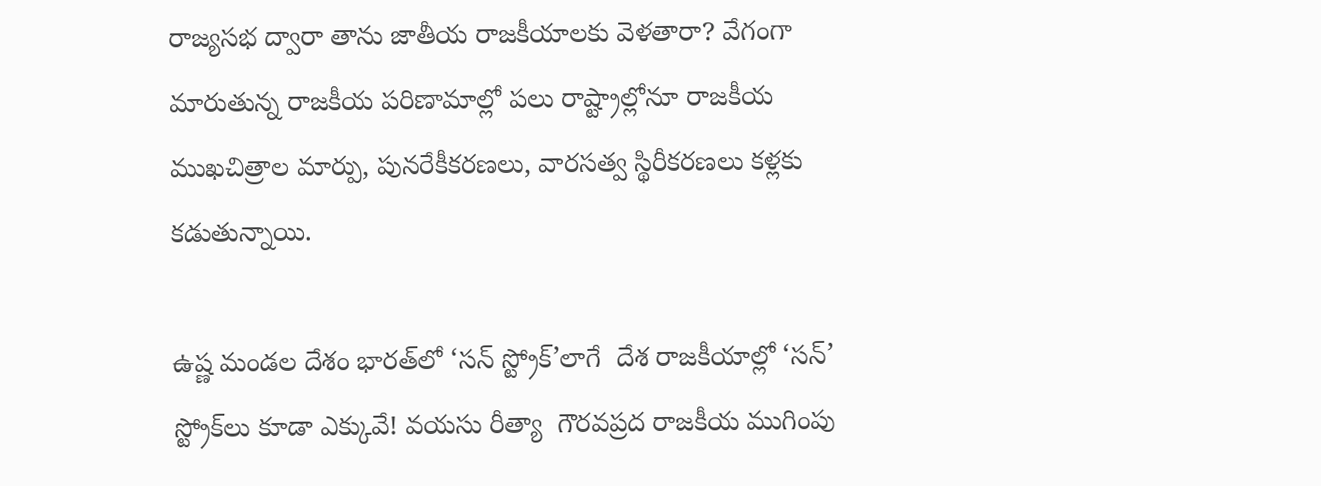రాజ్యసభ ద్వారా తాను జాతీయ రాజకీయాలకు వెళతారా? వేగంగా మారుతున్న రాజకీయ పరిణామాల్లో పలు రాష్ట్రాల్లోనూ రాజకీయ ముఖచిత్రాల మార్పు, పునరేకీకరణలు, వారసత్వ స్థిరీకరణలు కళ్లకు కడుతున్నాయి.

ఉష్ణ మండల దేశం భారత్‌‌లో ‘సన్ స్ట్రోక్’లాగే  దేశ రాజకీయాల్లో ‘సన్’  స్ట్రోక్‌‌లు కూడా ఎక్కువే! వయసు రీత్యా  గౌరవప్రద రాజకీయ ముగింపు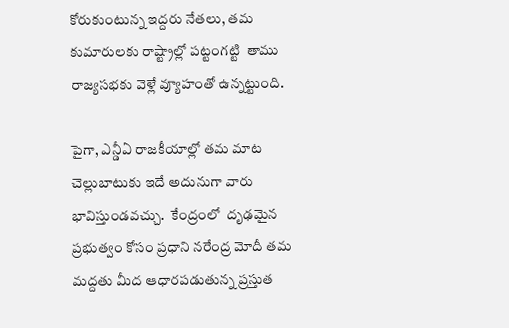కోరుకుంటున్న ఇద్దరు నేతలు, తమ కుమారులకు రాష్ట్రాల్లో పట్టంగట్టి  తాము రాజ్యసభకు వెళ్లే వ్యూహంతో ఉన్నట్టుంది.

పైగా, ఎన్డీఏ రాజకీయాల్లో తమ మాట చెల్లుబాటుకు ఇదే అదునుగా వారు భావిస్తుండవచ్చు.  కేంద్రంలో  దృఢమైన ప్రభుత్వం కోసం ప్రధాని నరేంద్ర మోదీ తమ మద్దతు మీద ఆధారపడుతున్న ప్రస్తుత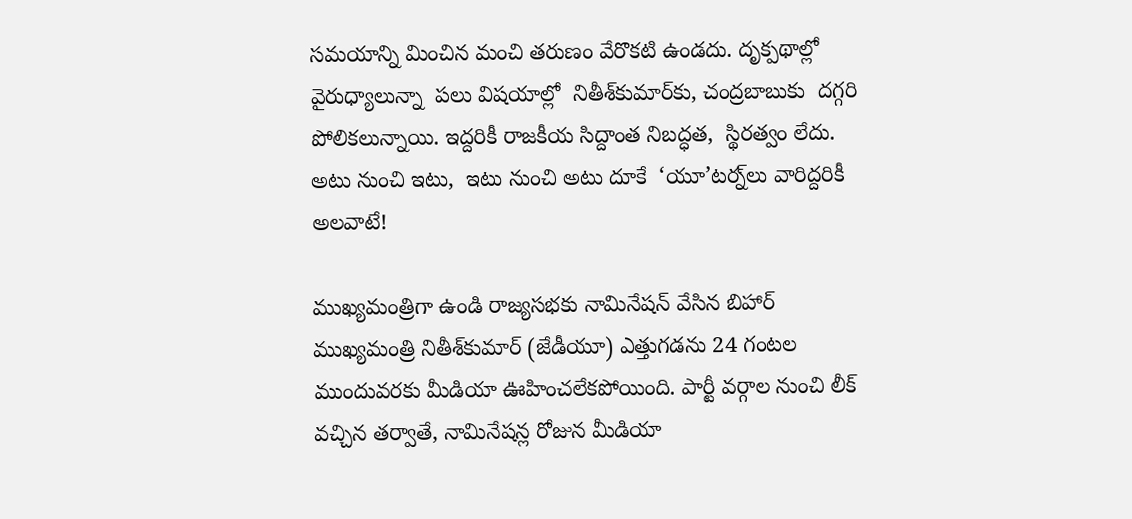సమయాన్ని మించిన మంచి తరుణం వేరొకటి ఉండదు. దృక్పథాల్లో  వైరుధ్యాలున్నా  పలు విషయాల్లో  నితీశ్‌‌కుమార్‌‌కు, చంద్రబాబుకు  దగ్గరి  పోలికలున్నాయి. ఇద్దరికీ రాజకీయ సిద్దాంత నిబద్ధత,  స్థిరత్వం లేదు.  అటు నుంచి ఇటు,  ఇటు నుంచి అటు దూకే  ‘యూ’టర్న్‌‌లు వారిద్దరికీ అలవాటే!

ముఖ్యమంత్రిగా ఉండి రాజ్యసభకు నామినేషన్ వేసిన బిహార్ ముఖ్యమంత్రి నితీశ్‌‌కుమార్ (జేడీయూ) ఎత్తుగడను 24 గంటల ముందువరకు మీడియా ఊహించలేకపోయింది. పార్టీ వర్గాల నుంచి లీక్ వచ్చిన తర్వాతే, నామినేషన్ల రోజున మీడియా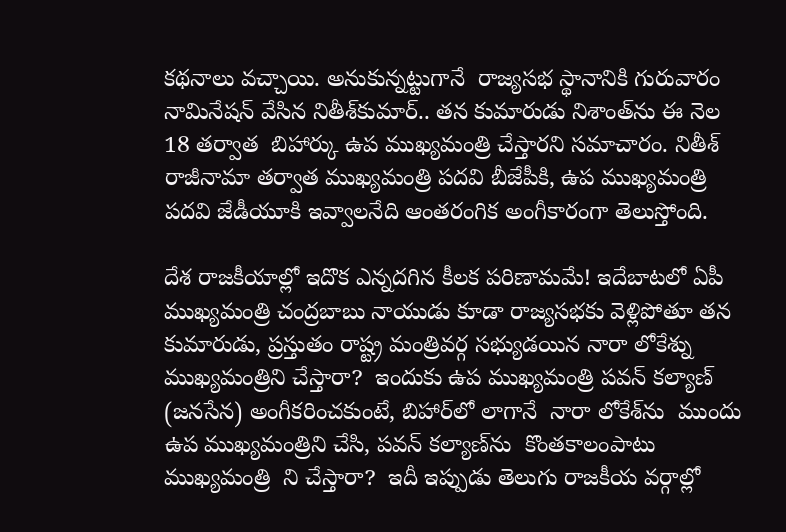కథనాలు వచ్చాయి. అనుకున్నట్టుగానే  రాజ్యసభ స్థానానికి గురువారం నామినేషన్ వేసిన నితీశ్‌‌కుమార్.. తన కుమారుడు నిశాంత్‌‌ను ఈ నెల 18 తర్వాత  బిహార్కు ఉప ముఖ్యమంత్రి చేస్తారని సమాచారం. నితీశ్ రాజీనామా తర్వాత ముఖ్యమంత్రి పదవి బీజేపీకి, ఉప ముఖ్యమంత్రి పదవి జేడీయూకి ఇవ్వాలనేది ఆంతరంగిక అంగీకారంగా తెలుస్తోంది.

దేశ రాజకీయాల్లో ఇదొక ఎన్నదగిన కీలక పరిణామమే! ఇదేబాటలో ఏపీ ముఖ్యమంత్రి చంద్రబాబు నాయుడు కూడా రాజ్యసభకు వెళ్లిపోతూ తన కుమారుడు, ప్రస్తుతం రాష్ట్ర మంత్రివర్గ సభ్యుడయిన నారా లోకేశ్ను ముఖ్యమంత్రిని చేస్తారా?  ఇందుకు ఉప ముఖ్యమంత్రి పవన్ కల్యాణ్ (జనసేన) అంగీకరించకుంటే, బిహార్‌‌లో లాగానే  నారా లోకేశ్‌‌ను  ముందు ఉప ముఖ్యమంత్రిని చేసి, పవన్ కల్యాణ్‌‌ను  కొంతకాలంపాటు ముఖ్యమంత్రి  ని చేస్తారా?  ఇదీ ఇప్పుడు తెలుగు రాజకీయ వర్గాల్లో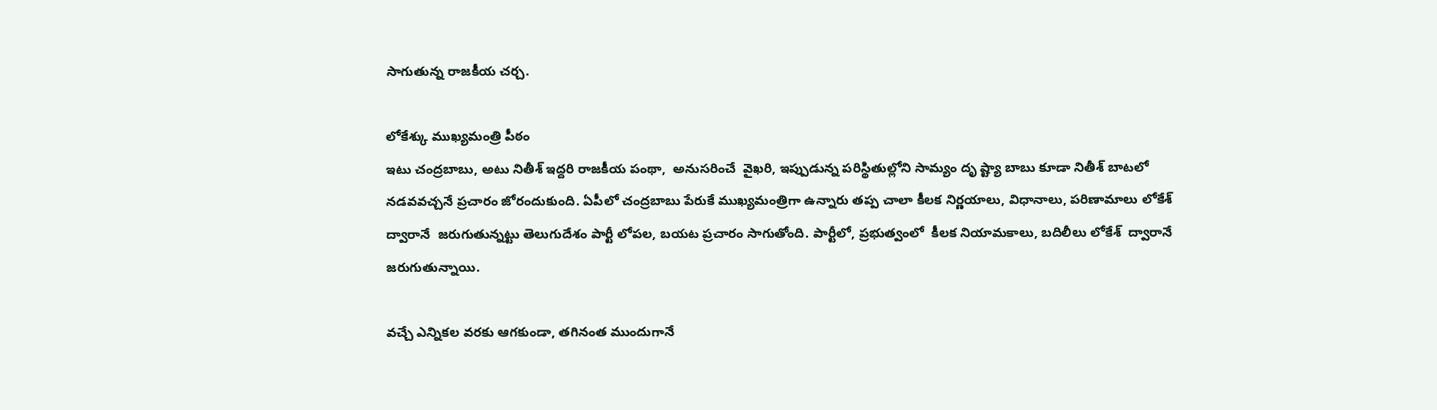సాగుతున్న రాజకీయ చర్చ.

లోకేశ్కు ముఖ్యమంత్రి పీఠం
ఇటు చంద్రబాబు, అటు నితీశ్ ఇద్దరి రాజకీయ పంథా,  అనుసరించే  వైఖరి, ఇప్పుడున్న పరిస్థితుల్లోని సామ్యం దృ ష్ట్యా బాబు కూడా నితీశ్ బాటలో నడవవచ్చనే ప్రచారం జోరందుకుంది. ఏపీలో చంద్రబాబు పేరుకే ముఖ్యమంత్రిగా ఉన్నారు తప్ప చాలా కీలక నిర్ణయాలు, విధానాలు, పరిణామాలు లోకేశ్ ద్వారానే  జరుగుతున్నట్టు తెలుగుదేశం పార్టీ లోపల, బయట ప్రచారం సాగుతోంది. పార్టీలో, ప్రభుత్వంలో  కీలక నియామకాలు, బదిలీలు లోకేశ్  ద్వారానే  జరుగుతున్నాయి.

వచ్చే ఎన్నికల వరకు ఆగకుండా, తగినంత ముందుగానే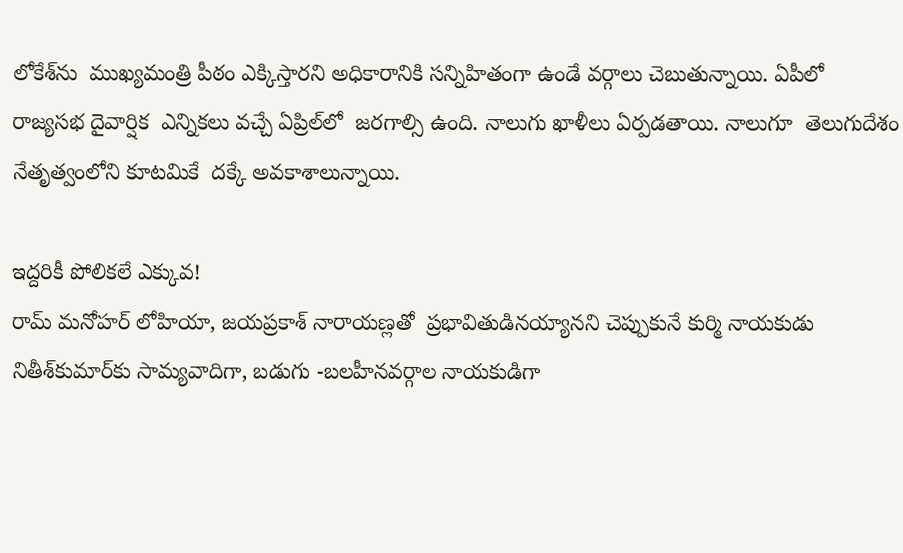లోకేశ్‌‌ను  ముఖ్యమంత్రి పీఠం ఎక్కిస్తార‌‌ని అధికారానికి సన్నిహితంగా ఉండే వర్గాలు చెబుతున్నాయి. ఏపీలో రాజ్యసభ దైవార్షిక  ఎన్నికలు వచ్చే ఏప్రిల్‌‌లో  జరగాల్సి ఉంది. నాలుగు ఖాళీలు ఏర్పడతాయి. నాలుగూ  తెలుగుదేశం నేతృత్వంలోని కూటమికే  దక్కే అవకాశాలున్నాయి.

ఇద్దరికీ పోలికలే ఎక్కువ!
రామ్ మనోహర్ లోహియా, జయప్రకాశ్ నారాయణ్లతో  ప్రభావితుడినయ్యానని చెప్పుకునే కుర్మి నాయకుడు నితీశ్‌‌కుమార్‌‌కు సామ్యవాదిగా, బడుగు -బలహీనవర్గాల నాయకుడిగా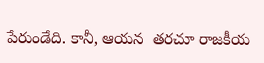పేరుండేది. కానీ, ఆయన  తరచూ రాజకీయ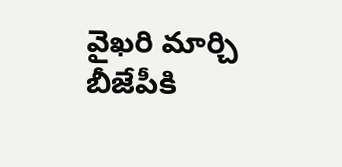వైఖరి మార్చి బీజేపీకి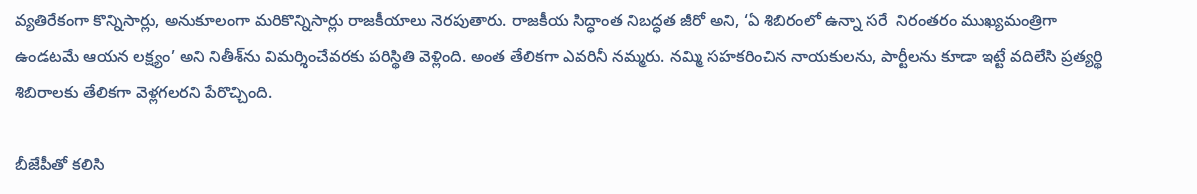వ్యతిరేకంగా కొన్నిసార్లు, అనుకూలంగా మరికొన్నిసార్లు రాజకీయాలు నెరపుతారు. రాజకీయ సిద్ధాంత నిబద్ధత జీరో అని, ‘ఏ శిబిరంలో ఉన్నా సరే  నిరంతరం ముఖ్యమంత్రిగా ఉండటమే ఆయన లక్ష్యం’ అని నితీశ్‌‌ను విమర్శించేవరకు పరిస్థితి వెళ్లింది. అంత తేలిక‌‌గా ఎవరినీ నమ్మరు. నమ్మి సహకరించిన నాయకులను, పార్టీలను కూడా ఇట్టే వదిలేసి ప్రత్యర్థి శిబిరాలకు తేలికగా వెళ్లగలరని పేరొచ్చింది.

బీజేపీతో కలిసి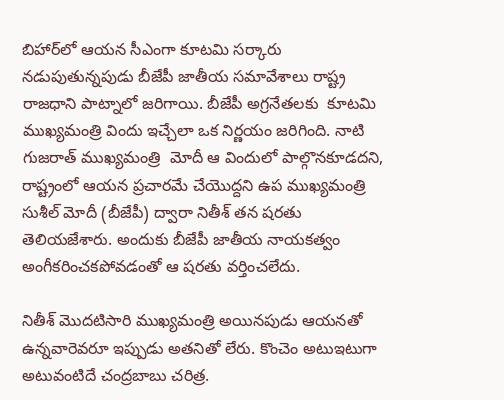బిహార్‌‌లో ఆయన సీఎంగా కూటమి సర్కారు నడుపుతున్నపుడు బీజేపీ జాతీయ సమావేశాలు రాష్ట్ర రాజధాని పాట్నాలో జరిగాయి. బీజేపీ అగ్రనేతలకు  కూటమి  ముఖ్యమంత్రి విందు ఇచ్చేలా ఒక నిర్ణయం జరిగింది. నాటి గుజరాత్ ముఖ్యమంత్రి  మోదీ ఆ విందులో పాల్గొన‌‌కూడదని, రాష్ట్రంలో ఆయన ప్రచారమే చేయొద్దని ఉప ముఖ్యమంత్రి సుశీల్ మోదీ (బీజేపీ) ద్వారా నితీశ్ తన షరతు తెలియజేశారు. అందుకు బీజేపీ జాతీయ నాయకత్వం అంగీకరించకపోవడంతో ఆ షరతు వర్తించలేదు.

నితీశ్ మొదటిసారి ముఖ్యమంత్రి అయినపుడు ఆయనతో ఉన్నవారెవరూ ఇప్పుడు అతనితో లేరు. కొంచెం అటుఇటుగా అటువంటిదే చంద్రబాబు చరిత్ర.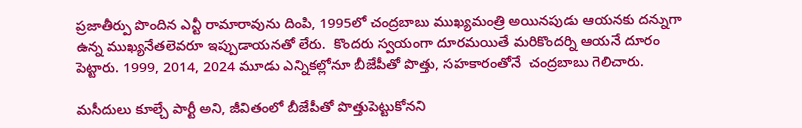ప్రజాతీర్పు పొందిన ఎన్టీ రామారావును దింపి, 1995లో చంద్రబాబు ముఖ్యమంత్రి అయినపుడు ఆయనకు దన్నుగా ఉన్న ముఖ్యనేతలెవరూ ఇప్పుడాయనతో లేరు.  కొందరు స్వయంగా దూరమయితే మరికొందర్ని ఆయనే దూరం పెట్టారు. 1999, 2014, 2024 మూడు ఎన్నికల్లోనూ బీజేపీతో పొత్తు, సహకారంతోనే  చంద్రబాబు గెలిచారు.

మసీదులు కూల్చే పార్టీ అని, జీవితంలో బీజేపీతో పొత్తుపెట్టుకోనని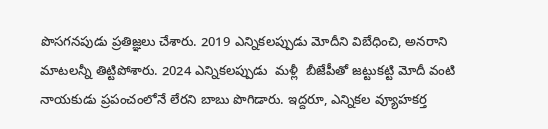పొసగనపుడు ప్రతిజ్ఞలు చేశారు. 2019 ఎన్నికలప్పుడు మోదీని విబేధించి, అనరాని మాటలన్నీ తిట్టిపోశారు. 2024 ఎన్నికలప్పుడు  మళ్లీ  బీజేపీతో జట్టుకట్టి మోదీ వంటి నాయకుడు ప్రపంచంలోనే లేరని బాబు పొగిడారు. ఇద్దరూ, ఎన్నికల వ్యూహకర్త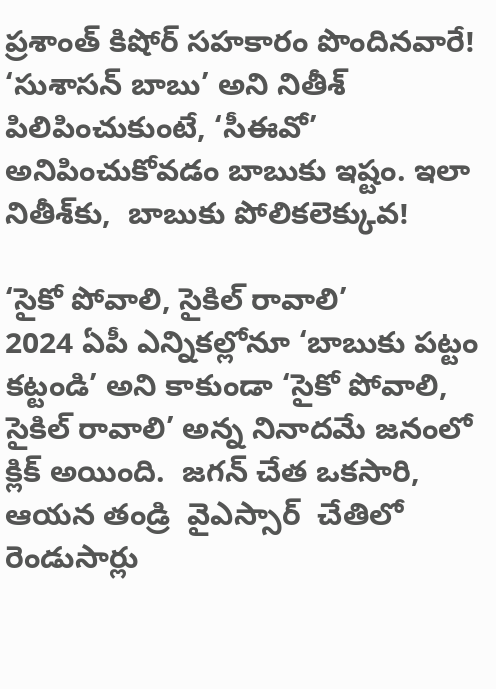ప్రశాంత్ కిషోర్ సహకారం పొందినవారే! ‘సుశాసన్ బాబు’ అని నితీశ్ పిలిపించుకుంటే, ‘సీఈవో’ అనిపించుకోవడం బాబుకు ఇష్టం. ఇలా నితీశ్‌‌కు,  బాబుకు పోలికలెక్కువ!

‘సైకో పోవాలి, సైకిల్ రావాలి’
2024 ఏపీ ఎన్నికల్లోనూ ‘బాబుకు పట్టం కట్టండి’ అని కాకుండా ‘సైకో పోవాలి, సైకిల్ రావాలి’ అన్న నినాదమే జనంలో క్లిక్ అయింది.  జగన్ చేత ఒకసారి, ఆయన తండ్రి  వైఎస్సార్  చేతిలో రెండుసార్లు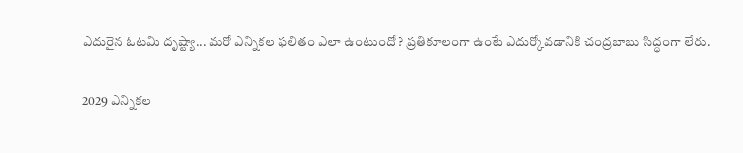ఎదురైన ఓటమి దృష్ట్యా... మరో ఎన్నికల ఫలితం ఎలా ఉంటుందో ? ప్రతికూలంగా ఉంటే ఎదుర్కోవడానికి చంద్రబాబు సిద్ధంగా లేరు.

2029 ఎన్నికల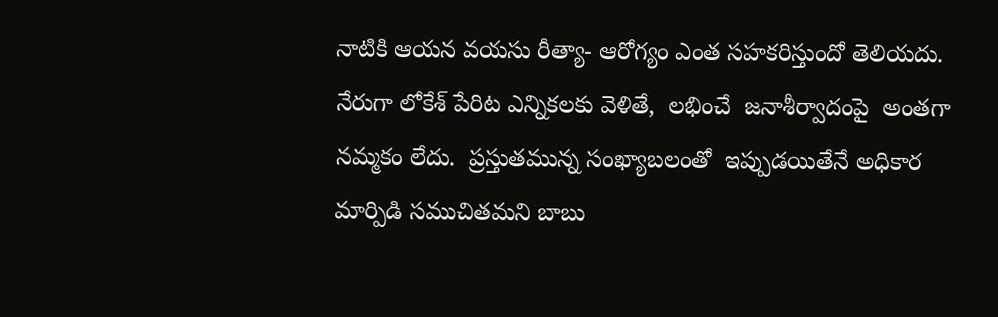నాటికి ఆయన వయసు రీత్యా- ఆరోగ్యం ఎంత సహకరిస్తుందో తెలియదు. నేరుగా లోకేశ్ పేరిట ఎన్నికలకు వెళితే,  లభించే  జనాశీర్వాదంపై  అంతగా  నమ్మకం లేదు.  ప్రస్తుతమున్న సంఖ్యాబలంతో  ఇప్పుడయితేనే అధికార మార్పిడి సముచితమని బాబు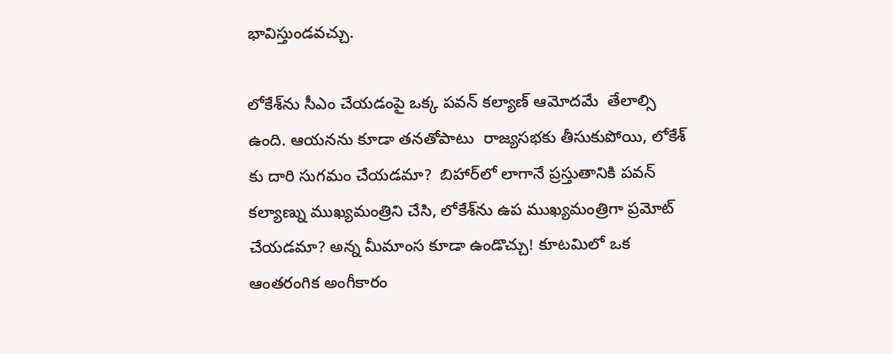భావిస్తుండవచ్చు.

లోకేశ్‌‌ను సీఎం చేయడంపై ఒక్క పవన్ కల్యాణ్ ఆమోదమే  తేలాల్సి ఉంది. ఆయనను కూడా తనతోపాటు  రాజ్యసభకు తీసుకుపోయి, లోకేశ్ కు దారి సుగమం చేయడమా?  బిహార్‌‌లో లాగానే ప్రస్తుతానికి పవన్ కల్యాణ్ను ముఖ్యమంత్రిని చేసి, లోకేశ్‌‌ను ఉప ముఖ్యమంత్రిగా ప్రమోట్ చేయడమా? అన్న మీమాంస కూడా ఉండొచ్చు! కూటమిలో ఒక ఆంతరంగిక అంగీకారం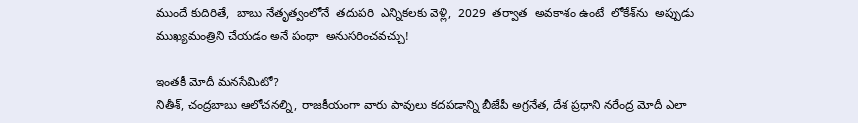ముందే కుదిరితే,  బాబు నేతృత్వంలోనే  తదుపరి  ఎన్నికలకు వెళ్లి,  2029  తర్వాత  అవకాశం ఉంటే  లోకేశ్‌‌ను  అప్పుడు ముఖ్యమంత్రిని చేయడం అనే పంథా  అనుసరించవచ్చు!

ఇంతకీ మోదీ మనసేమిటో?
నితీశ్, చంద్రబాబు ఆలోచనల్ని, రాజకీయంగా వారు పావులు కదపడాన్ని బీజేపీ అగ్రనేత, దేశ ప్రధాని నరేంద్ర మోదీ ఎలా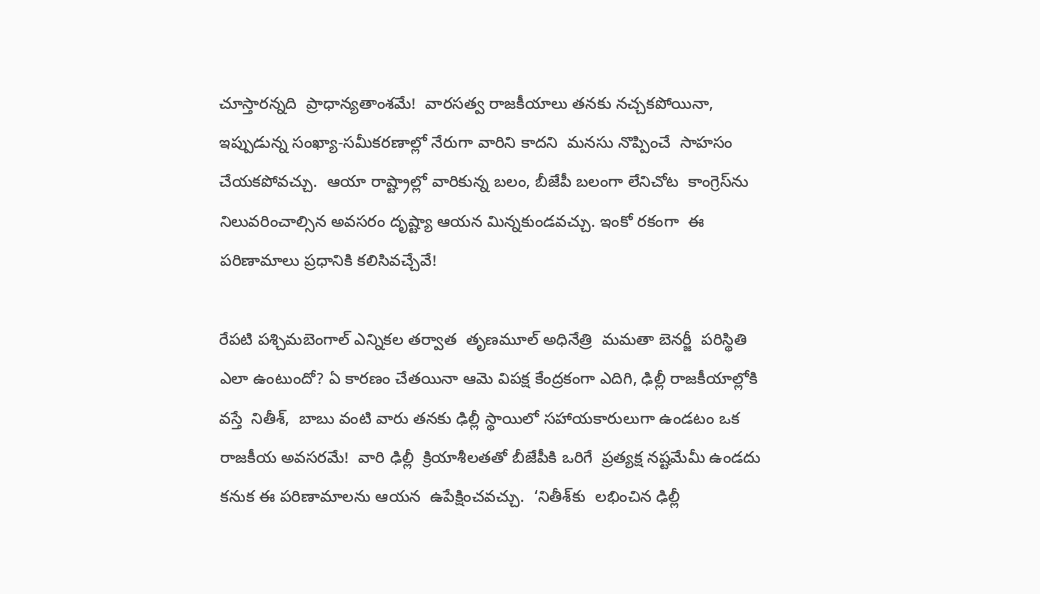చూస్తారన్నది  ప్రాధాన్యతాంశమే!  వారసత్వ రాజకీయాలు తనకు నచ్చకపోయినా,  ఇప్పుడున్న సంఖ్యా-సమీకరణాల్లో నేరుగా వారిని కాదని  మనసు నొప్పించే  సాహసం  చేయకపోవచ్చు.  ఆయా రాష్ట్రాల్లో వారికున్న బలం, బీజేపీ బలంగా లేనిచోట  కాంగ్రెస్‌‌ను నిలువరించాల్సిన అవసరం దృష్ట్యా ఆయన మిన్నకుండవచ్చు. ఇంకో రకంగా  ఈ  పరిణామాలు ప్రధానికి కలిసివచ్చేవే!

రేపటి పశ్చిమబెంగాల్ ఎన్నికల తర్వాత  తృణమూల్ అధినేత్రి  మమతా బెనర్జీ  పరిస్థితి ఎలా ఉంటుందో? ఏ కారణం చేతయినా ఆమె విపక్ష కేంద్రకంగా ఎదిగి, ఢిల్లీ రాజకీయాల్లోకి వస్తే  నితీశ్,  బాబు వంటి వారు తనకు ఢిల్లీ స్థాయిలో సహాయకారులుగా ఉండటం ఒక రాజకీయ అవసరమే!  వారి ఢిల్లీ  క్రియాశీలతతో బీజేపీకి ఒరిగే  ప్రత్యక్ష నష్టమేమీ ఉండదు కనుక ఈ పరిణామాలను ఆయన  ఉపేక్షించవచ్చు.  ‘నితీశ్‌‌కు  లభించిన ఢిల్లీ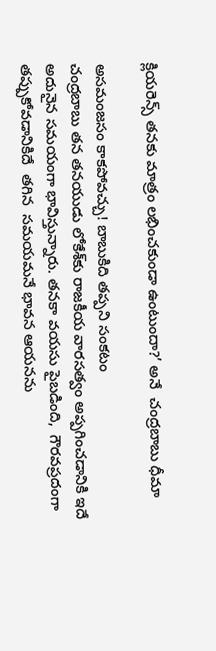క్లియరెన్స్ తనకు మాత్రం లభించకుండా ఉంటుందా?’ అనే  చంద్రబాబు ధీమా

అసమంజసం కాకపోవచ్చు! బాబుకిది తప్పని సంకటం
చంద్రబాబు తన తనయుడు లోకేశ్‌‌కు రాజకీయ వారసత్వం అప్పగించడానికి ఇదే అదునైన సమయంగా భావిస్తున్నారు. తనకా వయసు పైబడింది,  గౌరవప్రదంగా తప్పుకోవడానికిదే  తగిన  సమయమనే భావన ఆయనను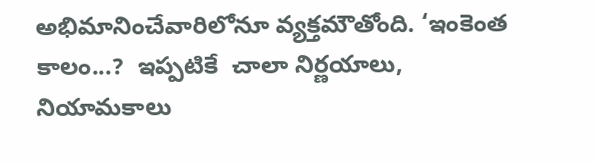అభిమానించేవారిలోనూ వ్యక్తమౌతోంది. ‘ఇంకెంత కాలం...?  ఇప్పటికే  చాలా నిర్ణయాలు,  నియామకాలు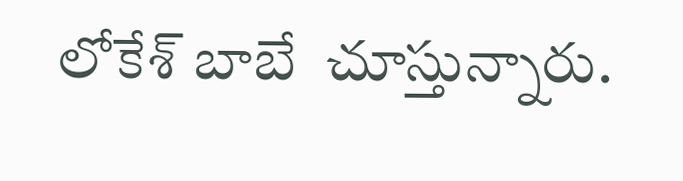లోకేశ్ బాబే  చూస్తున్నారు.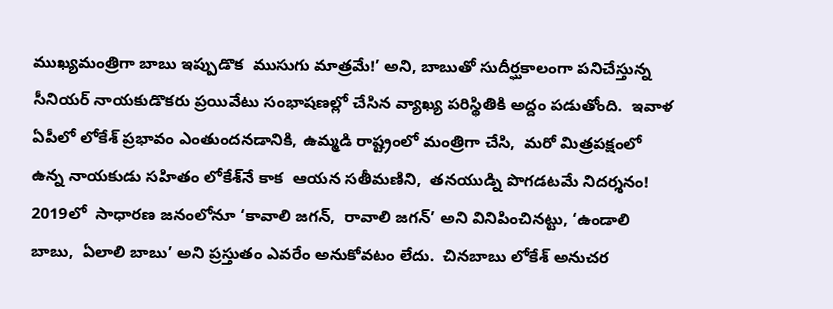ముఖ్యమంత్రిగా బాబు ఇప్పుడొక  ముసుగు మాత్రమే!’ అని, బాబుతో సుదీర్ఘకాలంగా పనిచేస్తున్న సీనియర్ నాయకుడొకరు ప్రయివేటు సంభాషణల్లో చేసిన వ్యాఖ్య పరిస్థితికి అద్దం పడుతోంది.  ఇవాళ  ఏపీలో లోకేశ్ ప్రభావం ఎంతుందనడానికి, ఉమ్మడి రాష్ట్రంలో మంత్రిగా చేసి,  మరో మిత్రపక్షంలో ఉన్న నాయకుడు సహితం లోకేశ్‌‌నే కాక  ఆయన సతీమణిని,  తనయుడ్ని పొగడటమే నిదర్శనం!  2019లో  సాధారణ జనంలోనూ ‘కావాలి జగన్,  రావాలి జగన్‌‌’ అని వినిపించినట్టు, ‘ఉండాలి  బాబు,  ఏలాలి బాబు’ అని ప్రస్తుతం ఎవరేం అనుకోవటం లేదు.  చినబాబు లోకేశ్ అనుచర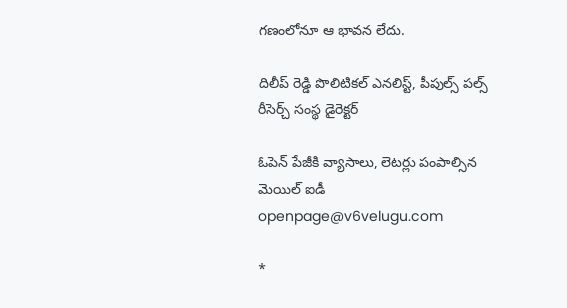గణంలోనూ ఆ భావన లేదు.

దిలీప్ రెడ్డి పొలిటికల్ ఎనలిస్ట్, పీపుల్స్ పల్స్ రీసెర్చ్ సంస్థ డైరెక్టర్

ఓపెన్ పేజీకి వ్యాసాలు, లెటర్లు పంపాల్సిన మెయిల్ ఐడీ openpage@v6velugu.com

*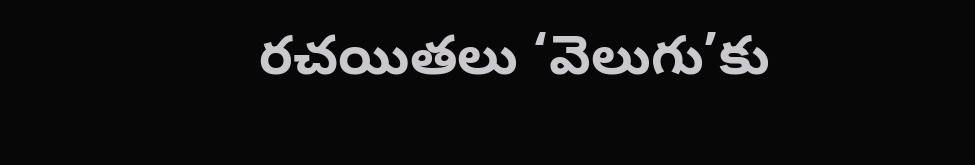రచయితలు ‘వెలుగు’కు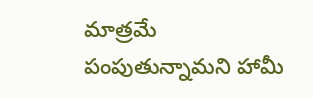మాత్రమే పంపుతున్నామని హామీ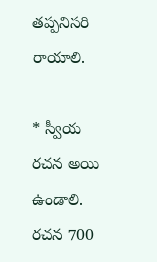తప్పనిసరి రాయాలి.

* స్వీయ రచన అయి ఉండాలి. రచన 700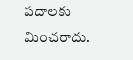పదాలకు మించరాదు.